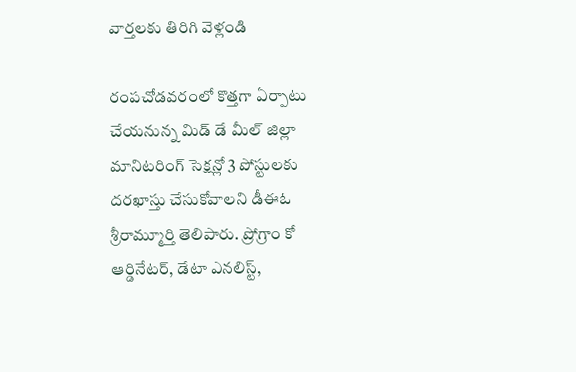వార్తలకు తిరిగి వెళ్లండి

రంపచోడవరంలో కొత్తగా ఏర్పాటు చేయనున్న మిడ్ డే మీల్ జిల్లా మానిటరింగ్ సెక్షన్లో 3 పోస్టులకు దరఖాస్తు చేసుకోవాలని డీఈఓ శ్రీరామ్మూర్తి తెలిపారు. ప్రోగ్రాం కో ఆర్డినేటర్, డేటా ఎనలిస్ట్,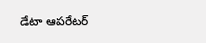డేటా ఆపరేటర్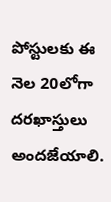పోస్టులకు ఈ నెల 20లోగా దరఖాస్తులు అందజేయాలి.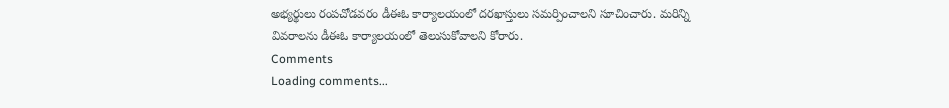అభ్యర్థులు రంపచోడవరం డీఈఓ కార్యాలయంలో దరఖాస్తులు సమర్పించాలని సూచించారు. మరిన్ని వివరాలను డీఈఓ కార్యాలయంలో తెలుసుకోవాలని కోరారు.
Comments
Loading comments...